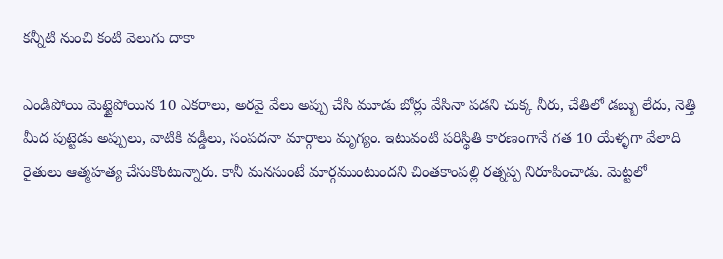కన్నీటి నుంచి కంటి వెలుగు దాకా

ఎండిపోయి మెట్టైపోయిన 10 ఎకరాలు, అరవై వేలు అప్పు చేసి మూడు బోర్లు వేసినా పడని చుక్క నీరు, చేతిలో డబ్బు లేదు, నెత్తి మీద పుట్టెడు అప్పులు, వాటికి వడ్డీలు, సంపదనా మార్గాలు మృగ్యం. ఇటువంటి పరిస్థితి కారణంగానే గత 10 యేళ్ళగా వేలాది రైతులు ఆత్మహత్య చేసుకొంటున్నారు. కానీ మనసుంటే మార్గముంటుందని చింతకాంపల్లి రత్నప్ప నిరూపించాడు. మెట్టలో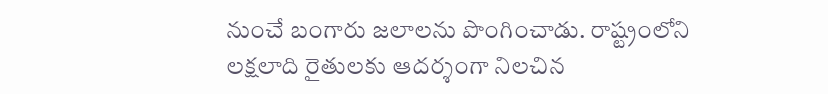నుంచే బంగారు జలాలను పొంగించాడు. రాష్ట్రంలోని లక్షలాది రైతులకు ఆదర్శంగా నిలచిన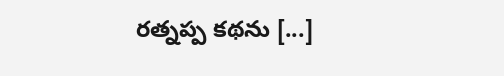రత్నప్ప కథను [...]